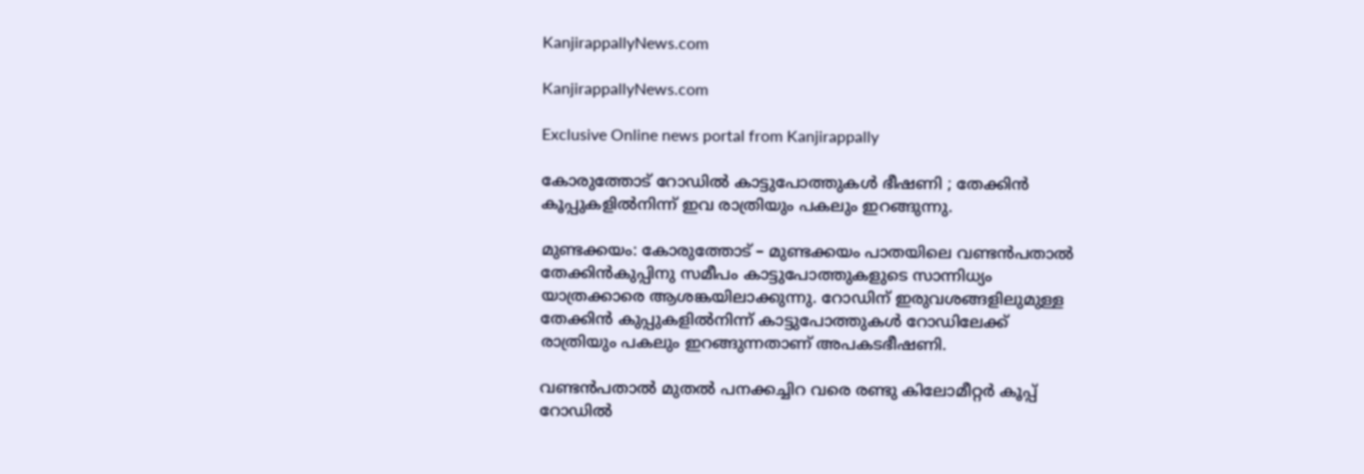KanjirappallyNews.com

KanjirappallyNews.com

Exclusive Online news portal from Kanjirappally

കോരുത്തോട് റോഡിൽ കാട്ടുപോത്തുകൾ ഭീഷണി ; തേക്കിൻ കൂപ്പുകളിൽനിന്ന് ഇവ രാത്രിയും പകലും ഇറങ്ങുന്നു.

മുണ്ടക്കയം: കോരുത്തോട് – മുണ്ടക്കയം പാതയിലെ വണ്ടൻപതാൽ തേക്കിൻകുപ്പിനു സമീപം കാട്ടുപോത്തുകളുടെ സാന്നിധ്യം യാത്രക്കാരെ ആശങ്കയിലാക്കുന്നു. റോഡിന് ഇരുവശങ്ങളിലുമുള്ള തേക്കിൻ കുപ്പുകളിൽനിന്ന് കാട്ടുപോത്തുകൾ റോഡിലേക്ക് രാത്രിയും പകലും ഇറങ്ങുന്നതാണ് അപകടഭീഷണി.

വണ്ടൻപതാൽ മുതൽ പനക്കച്ചിറ വരെ രണ്ടു കിലോമീറ്റർ കൂപ്പ് റോഡിൽ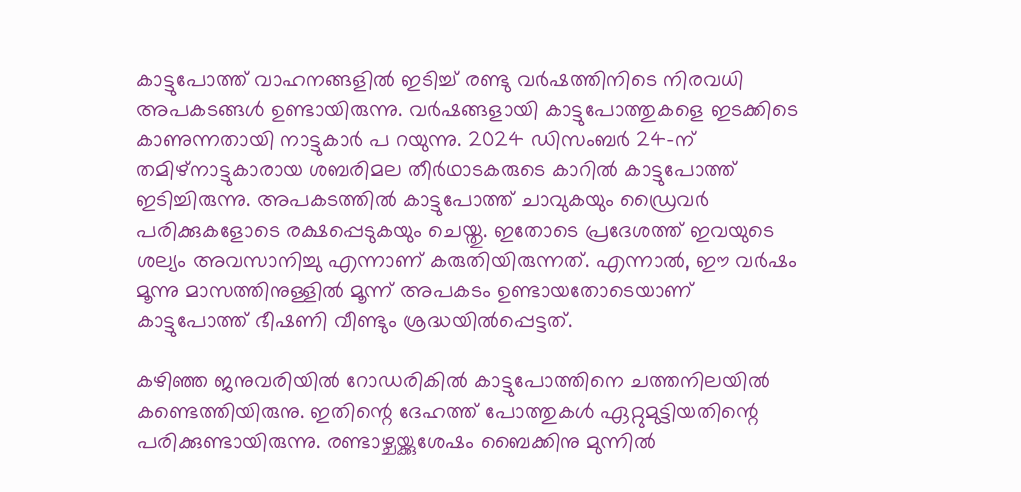കാട്ടുപോത്ത് വാഹനങ്ങളിൽ ഇടിച്ച് രണ്ടു വർഷത്തിനിടെ നിരവധി അപകടങ്ങൾ ഉണ്ടായിരുന്നു. വർഷങ്ങളായി കാട്ടുപോത്തുകളെ ഇടക്കിടെ കാണുന്നതായി നാട്ടുകാർ പ റയുന്നു. 2024 ഡിസംബർ 24-ന് തമിഴ്‌നാട്ടുകാരായ ശബരിമല തീർഥാടകരുടെ കാറിൽ കാട്ടുപോത്ത് ഇടിച്ചിരുന്നു. അപകടത്തിൽ കാട്ടുപോത്ത് ചാവുകയും ഡ്രൈവർ പരിക്കുകളോടെ രക്ഷപ്പെടുകയും ചെയ്തു. ഇതോടെ പ്രദേശത്ത് ഇവയുടെ ശല്യം അവസാനിച്ചു എന്നാണ് കരുതിയിരുന്നത്. എന്നാൽ, ഈ വർഷം മൂന്നു മാസത്തിനുള്ളിൽ മൂന്ന് അപകടം ഉണ്ടായതോടെയാണ് കാട്ടുപോത്ത് ഭീഷണി വീണ്ടും ശ്രദ്ധയിൽപ്പെട്ടത്.

കഴിഞ്ഞ ജനുവരിയിൽ റോഡരികിൽ കാട്ടുപോത്തിനെ ചത്തനിലയിൽ കണ്ടെത്തിയിരുനു. ഇതിന്റെ ദേഹത്ത് പോത്തുകൾ ഏറ്റുമുട്ടിയതിന്റെ പരിക്കുണ്ടായിരുന്നു. രണ്ടാഴ്ചയ്ക്കുശേഷം ബൈക്കിനു മുന്നിൽ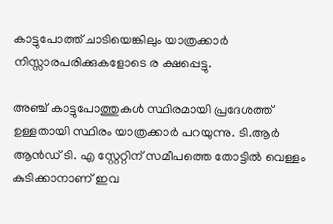കാട്ടുപോത്ത് ചാടിയെങ്കിലും യാത്രക്കാർ നിസ്സാരപരിക്കുകളോടെ ര ക്ഷപ്പെട്ടു.

അഞ്ച് കാട്ടുപോത്തുകൾ സ്ഥിരമായി പ്രദേശത്ത് ഉള്ളതായി സ്ഥിരം യാത്രക്കാർ പറയുന്നു. ടി.ആർ ആൻഡ് ടി. എ സ്റ്റേറ്റിന് സമീപത്തെ തോട്ടിൽ വെള്ളം കുടിക്കാനാണ് ഇവ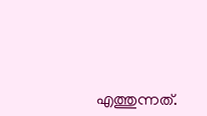എത്തുന്നത്.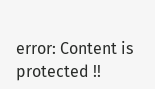error: Content is protected !!